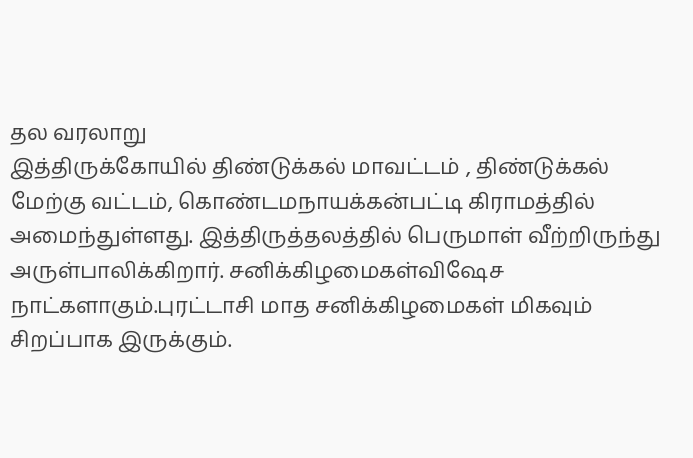தல வரலாறு
இத்திருக்கோயில் திண்டுக்கல் மாவட்டம் , திண்டுக்கல் மேற்கு வட்டம், கொண்டமநாயக்கன்பட்டி கிராமத்தில் அமைந்துள்ளது. இத்திருத்தலத்தில் பெருமாள் வீற்றிருந்து அருள்பாலிக்கிறார். சனிக்கிழமைகள்விஷேச நாட்களாகும்.புரட்டாசி மாத சனிக்கிழமைகள் மிகவும் சிறப்பாக இருக்கும்.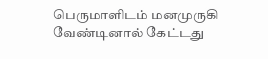பெருமாளிடம் மனமுருகி வேண்டினால் கேட்டது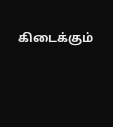கிடைக்கும்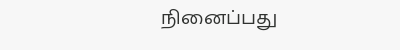நினைப்பது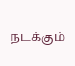நடக்கும்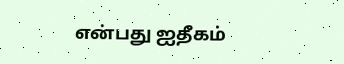என்பது ஐதீகம்